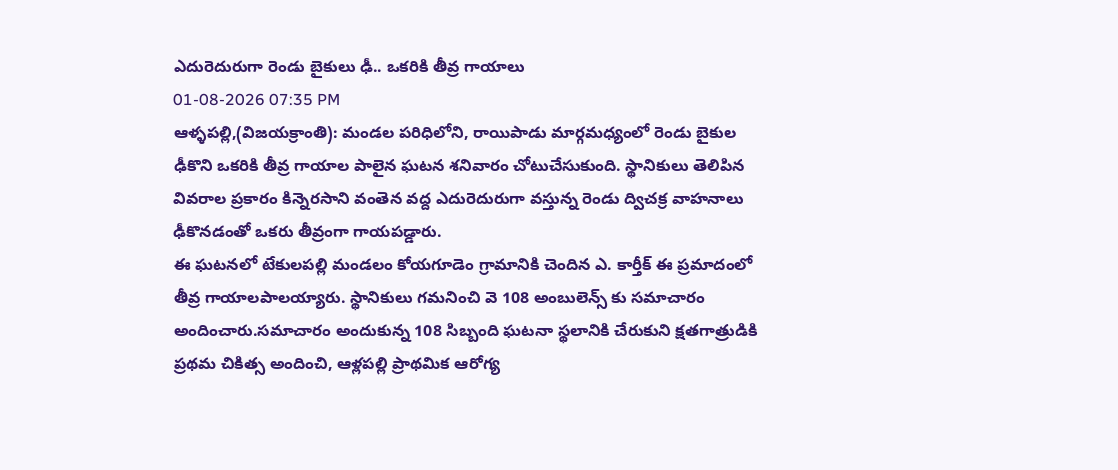ఎదురెదురుగా రెండు బైకులు ఢీ.. ఒకరికి తీవ్ర గాయాలు
01-08-2026 07:35 PM
ఆళ్ళపల్లి,(విజయక్రాంతి): మండల పరిధిలోని, రాయిపాడు మార్గమధ్యంలో రెండు బైకుల ఢీకొని ఒకరికి తీవ్ర గాయాల పాలైన ఘటన శనివారం చోటుచేసుకుంది. స్థానికులు తెలిపిన వివరాల ప్రకారం కిన్నెరసాని వంతెన వద్ద ఎదురెదురుగా వస్తున్న రెండు ద్విచక్ర వాహనాలు ఢీకొనడంతో ఒకరు తీవ్రంగా గాయపడ్డారు.
ఈ ఘటనలో టేకులపల్లి మండలం కోయగూడెం గ్రామానికి చెందిన ఎ. కార్తీక్ ఈ ప్రమాదంలో తీవ్ర గాయాలపాలయ్యారు. స్థానికులు గమనించి వె 108 అంబులెన్స్ కు సమాచారం అందించారు.సమాచారం అందుకున్న 108 సిబ్బంది ఘటనా స్థలానికి చేరుకుని క్షతగాత్రుడికి ప్రథమ చికిత్స అందించి, ఆళ్లపల్లి ప్రాథమిక ఆరోగ్య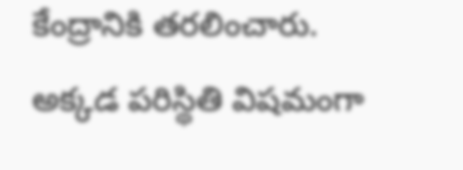కేంద్రానికి తరలించారు. అక్కడ పరిస్థితి విషమంగా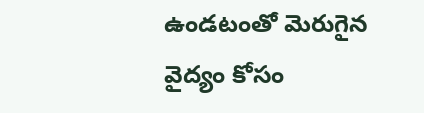ఉండటంతో మెరుగైన వైద్యం కోసం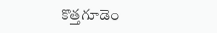కొత్తగూడెం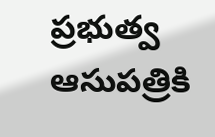ప్రభుత్వ ఆసుపత్రికి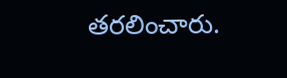తరలించారు.